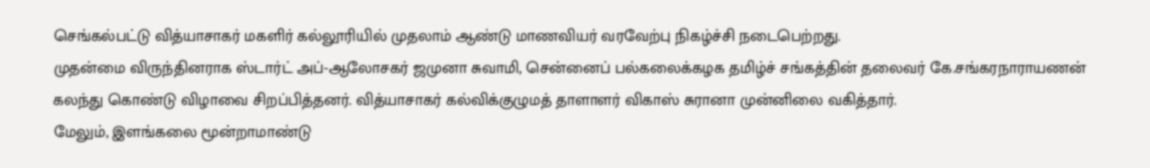செங்கல்பட்டு வித்யாசாகர் மகளிர் கல்லூரியில் முதலாம் ஆண்டு மாணவியர் வரவேற்பு நிகழ்ச்சி நடைபெற்றது.
முதன்மை விருந்தினராக ஸ்டார்ட் அப்-ஆலோசகர் ஜமுனா சுவாமி, சென்னைப் பல்கலைக்கழக தமிழ்ச் சங்கத்தின் தலைவர் கே.சங்கரநாராயணன் கலந்து கொண்டு விழாவை சிறப்பித்தனர். வித்யாசாகர் கல்விக்குழுமத் தாளாளர் விகாஸ் சுரானா முன்னிலை வகித்தார்.
மேலும், இளங்கலை மூன்றாமாண்டு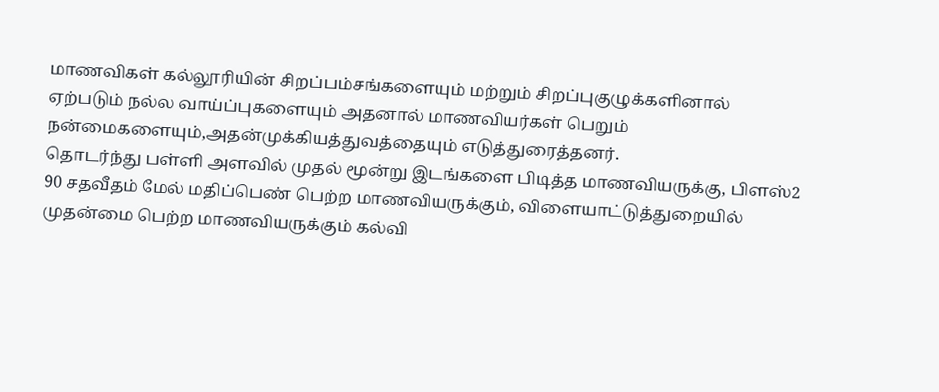மாணவிகள் கல்லூரியின் சிறப்பம்சங்களையும் மற்றும் சிறப்புகுழுக்களினால் ஏற்படும் நல்ல வாய்ப்புகளையும் அதனால் மாணவியர்கள் பெறும் நன்மைகளையும்,அதன்முக்கியத்துவத்தையும் எடுத்துரைத்தனர்.
தொடர்ந்து பள்ளி அளவில் முதல் மூன்று இடங்களை பிடித்த மாணவியருக்கு, பிளஸ்2 90 சதவீதம் மேல் மதிப்பெண் பெற்ற மாணவியருக்கும், விளையாட்டுத்துறையில் முதன்மை பெற்ற மாணவியருக்கும் கல்வி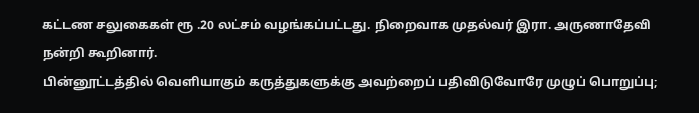கட்டண சலுகைகள் ரூ .20 லட்சம் வழங்கப்பட்டது. நிறைவாக முதல்வர் இரா. அருணாதேவி நன்றி கூறினார்.
பின்னூட்டத்தில் வெளியாகும் கருத்துகளுக்கு அவற்றைப் பதிவிடுவோரே முழுப் பொறுப்பு;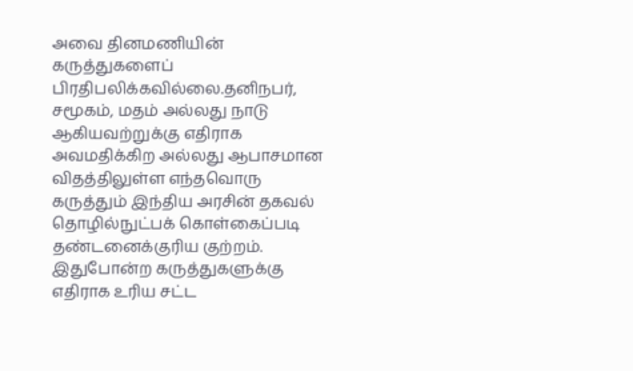அவை தினமணியின் கருத்துகளைப் பிரதிபலிக்கவில்லை.தனிநபர், சமூகம், மதம் அல்லது நாடு ஆகியவற்றுக்கு எதிராக அவமதிக்கிற அல்லது ஆபாசமான விதத்திலுள்ள எந்தவொரு கருத்தும் இந்திய அரசின் தகவல் தொழில்நுட்பக் கொள்கைப்படி தண்டனைக்குரிய குற்றம். இதுபோன்ற கருத்துகளுக்கு எதிராக உரிய சட்ட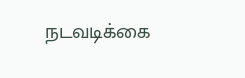நடவடிக்கை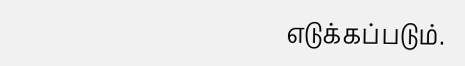எடுக்கப்படும்.